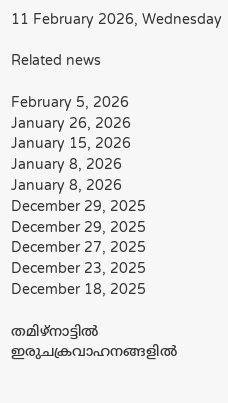11 February 2026, Wednesday

Related news

February 5, 2026
January 26, 2026
January 15, 2026
January 8, 2026
January 8, 2026
December 29, 2025
December 29, 2025
December 27, 2025
December 23, 2025
December 18, 2025

തമിഴ്‌നാട്ടില്‍ ഇരുചക്രവാഹനങ്ങളിൽ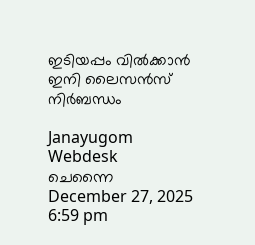ഇടിയപ്പം വിൽക്കാൻ ഇനി ലൈസന്‍സ് നിര്‍ബന്ധം

Janayugom Webdesk
ചെന്നൈ
December 27, 2025 6:59 pm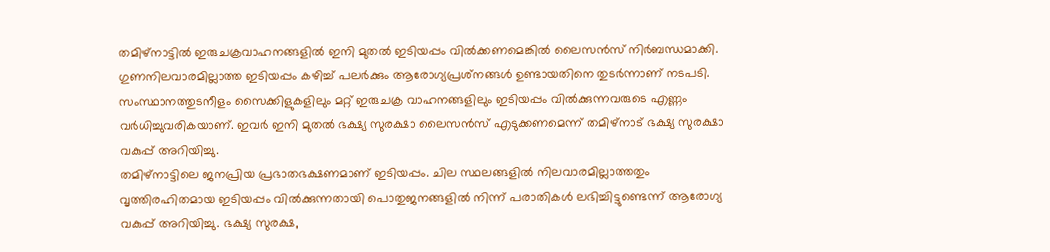തമിഴ്‌നാട്ടില്‍ ഇരുചക്രവാഹനങ്ങളിൽ ഇനി മുതല്‍ ഇടിയപ്പം വില്‍ക്കണമെങ്കില്‍ ലൈസന്‍സ് നിര്‍ബന്ധമാക്കി. ഗുണനിലവാരമില്ലാത്ത ഇടിയപ്പം കഴിച്ച് പലര്‍ക്കും ആരോഗ്യപ്രശ്‌നങ്ങള്‍ ഉണ്ടായതിനെ തുടര്‍ന്നാണ് നടപടി. സംസ്ഥാനത്തുടനീളം സൈക്കിളുകളിലും മറ്റ് ഇരുചക്ര വാഹനങ്ങളിലും ഇടിയപ്പം വില്‍ക്കുന്നവരുടെ എണ്ണം വര്‍ധിച്ചുവരികയാണ്. ഇവര്‍ ഇനി മുതല്‍ ഭക്ഷ്യ സുരക്ഷാ ലൈസന്‍സ് എടുക്കണമെന്ന് തമിഴ്നാട് ഭക്ഷ്യ സുരക്ഷാ വകുപ്പ് അറിയിച്ചു.
തമിഴ്നാട്ടിലെ ജനപ്രിയ പ്രഭാതഭക്ഷണമാണ് ഇടിയപ്പം. ചില സ്ഥലങ്ങളില്‍ നിലവാരമില്ലാത്തതും വൃത്തിരഹിതമായ ഇടിയപ്പം വില്‍ക്കുന്നതായി പൊതുജനങ്ങളില്‍ നിന്ന് പരാതികള്‍ ലഭിച്ചിട്ടുണ്ടെന്ന് ആരോഗ്യ വകുപ്പ് അറിയിച്ചു. ഭക്ഷ്യ സുരക്ഷ,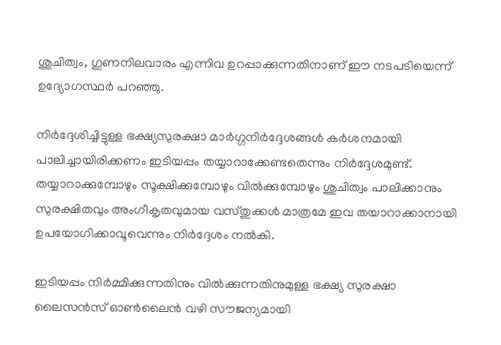ശുചിത്വം, ഗുണനിലവാരം എന്നിവ ഉറപ്പാക്കുന്നതിനാണ് ഈ നടപടിയെന്ന് ഉദ്യോഗസ്ഥര്‍ പറഞ്ഞു.

നിര്‍ദ്ദേശിച്ചിട്ടുള്ള ഭക്ഷ്യസുരക്ഷാ മാര്‍ഗ്ഗനിര്‍ദ്ദേശങ്ങള്‍ കര്‍ശനമായി പാലിച്ചായിരിക്കണം ഇടിയപ്പം തയ്യാറാക്കേണ്ടതെന്നും നിര്‍ദ്ദേശമുണ്ട്. തയ്യാറാക്കുമ്പോഴും സൂക്ഷിക്കുമ്പോഴും വില്‍ക്കുമ്പോഴും ശുചിത്വം പാലിക്കാനും സുരക്ഷിതവും അംഗീകൃതവുമായ വസ്തുക്കള്‍ മാത്രമേ ഇവ തയാറാക്കാനായി ഉപയോഗിക്കാവൂവെന്നും നിര്‍ദ്ദേശം നല്‍കി.

ഇടിയപ്പം നിര്‍മ്മിക്കുന്നതിനും വില്‍ക്കുന്നതിനുമുള്ള ഭക്ഷ്യ സുരക്ഷാ ലൈസന്‍സ് ഓണ്‍ലൈന്‍ വഴി സൗജന്യമായി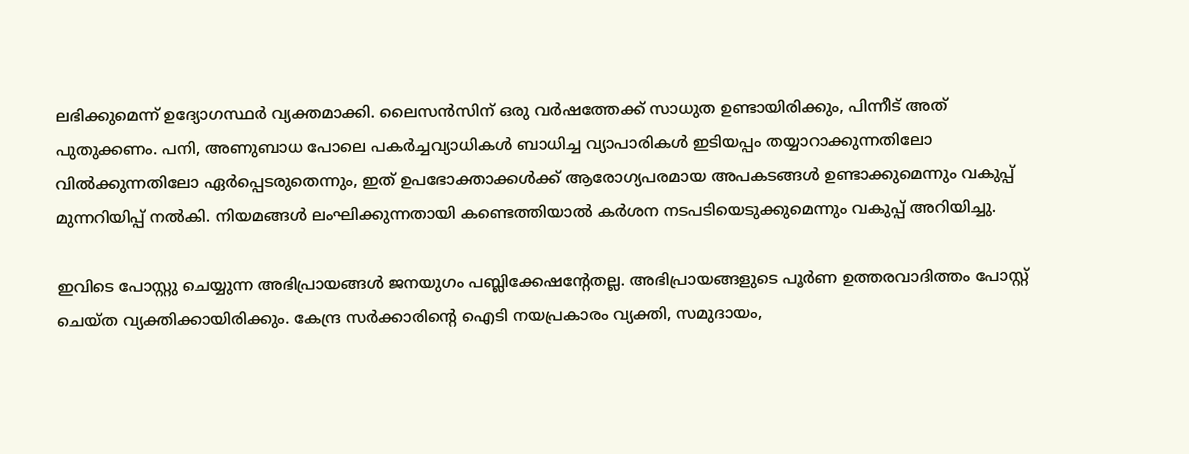ലഭിക്കുമെന്ന് ഉദ്യോഗസ്ഥര്‍ വ്യക്തമാക്കി. ലൈസന്‍സിന് ഒരു വര്‍ഷത്തേക്ക് സാധുത ഉണ്ടായിരിക്കും, പിന്നീട് അത് പുതുക്കണം. പനി, അണുബാധ പോലെ പകര്‍ച്ചവ്യാധികള്‍ ബാധിച്ച വ്യാപാരികള്‍ ഇടിയപ്പം തയ്യാറാക്കുന്നതിലോ വില്‍ക്കുന്നതിലോ ഏര്‍പ്പെടരുതെന്നും, ഇത് ഉപഭോക്താക്കള്‍ക്ക് ആരോഗ്യപരമായ അപകടങ്ങള്‍ ഉണ്ടാക്കുമെന്നും വകുപ്പ് മുന്നറിയിപ്പ് നല്‍കി. നിയമങ്ങള്‍ ലംഘിക്കുന്നതായി കണ്ടെത്തിയാല്‍ കര്‍ശന നടപടിയെടുക്കുമെന്നും വകുപ്പ് അറിയിച്ചു.

ഇവിടെ പോസ്റ്റു ചെയ്യുന്ന അഭിപ്രായങ്ങള്‍ ജനയുഗം പബ്ലിക്കേഷന്റേതല്ല. അഭിപ്രായങ്ങളുടെ പൂര്‍ണ ഉത്തരവാദിത്തം പോസ്റ്റ് ചെയ്ത വ്യക്തിക്കായിരിക്കും. കേന്ദ്ര സര്‍ക്കാരിന്റെ ഐടി നയപ്രകാരം വ്യക്തി, സമുദായം,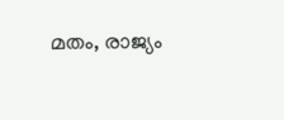മതം, രാജ്യം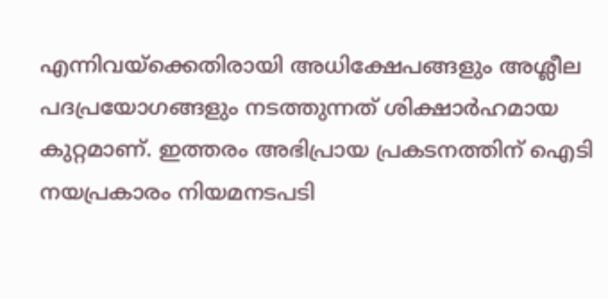എന്നിവയ്‌ക്കെതിരായി അധിക്ഷേപങ്ങളും അശ്ലീല പദപ്രയോഗങ്ങളും നടത്തുന്നത് ശിക്ഷാര്‍ഹമായ കുറ്റമാണ്. ഇത്തരം അഭിപ്രായ പ്രകടനത്തിന് ഐടി നയപ്രകാരം നിയമനടപടി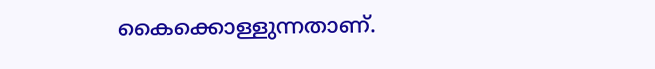കൈക്കൊള്ളുന്നതാണ്.